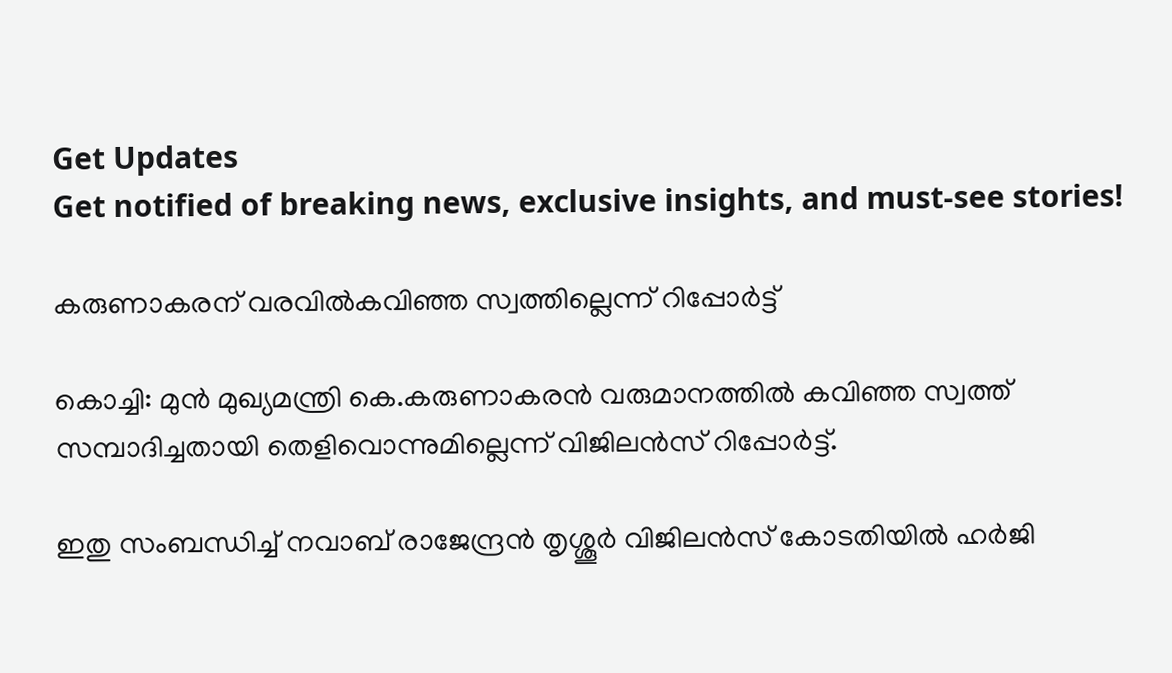Get Updates
Get notified of breaking news, exclusive insights, and must-see stories!

കരുണാകരന് വരവില്‍കവിഞ്ഞ സ്വത്തില്ലെന്ന് റിപ്പോര്‍ട്ട്

കൊച്ചി: മുന്‍ മുഖ്യമന്ത്രി കെ.കരുണാകരന്‍ വരുമാനത്തില്‍ കവിഞ്ഞ സ്വത്ത് സമ്പാദിച്ചതായി തെളിവൊന്നുമില്ലെന്ന് വിജിലന്‍സ് റിപ്പോര്‍ട്ട്.

ഇതു സംബന്ധിച്ച് നവാബ് രാജേന്ദ്രന്‍ തൃശ്ശൂര്‍ വിജിലന്‍സ് കോടതിയില്‍ ഹര്‍ജി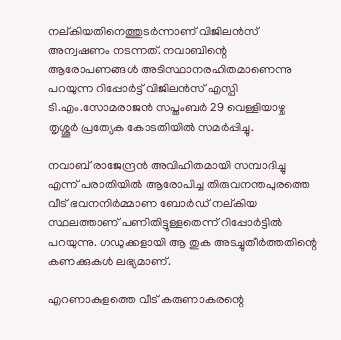നല്കിയതിനെത്തുടര്‍ന്നാണ് വിജിലന്‍സ് അന്വഷണം നടന്നത്. നവാബിന്റെ ആരോപണങ്ങള്‍ അടിസ്ഥാനരഹിതമാണെന്നു പറയുന്ന റിപ്പോര്‍ട്ട് വിജിലന്‍സ് എസ്പി ടി.എം.സോമരാജന്‍ സപ്തംബര്‍ 29 വെള്ളിയാഴ്ച തൃശ്ശൂര്‍ പ്രത്യേക കോടതിയില്‍ സമര്‍പ്പിച്ചു.

നവാബ് രാജേന്ദ്രന്‍ അവിഹിതമായി സമ്പാദിച്ചു എന്ന് പരാതിയില്‍ ആരോപിച്ച തിരുവനന്തപുരത്തെ വീട് ഭവനനിര്‍മ്മാണ ബോര്‍ഡ് നല്കിയ സ്ഥലത്താണ് പണിതിട്ടുള്ളതെന്ന് റിപ്പോര്‍ട്ടില്‍ പറയുന്നു. ഗഡുക്കളായി ആ തുക അടച്ചുതീര്‍ത്തതിന്റെ കണക്കുകള്‍ ലഭ്യമാണ്.

എറണാകുളത്തെ വീട് കരുണാകരന്റെ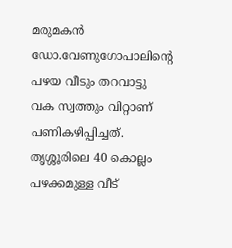മരുമകന്‍ ഡോ.വേണുഗോപാലിന്റെ പഴയ വീടും തറവാട്ടു വക സ്വത്തും വിറ്റാണ് പണികഴിപ്പിച്ചത്. തൃശ്ശൂരിലെ 40 കൊല്ലം പഴക്കമുള്ള വീട്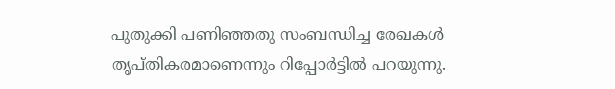പുതുക്കി പണിഞ്ഞതു സംബന്ധിച്ച രേഖകള്‍ തൃപ്തികരമാണെന്നും റിപ്പോര്‍ട്ടില്‍ പറയുന്നു.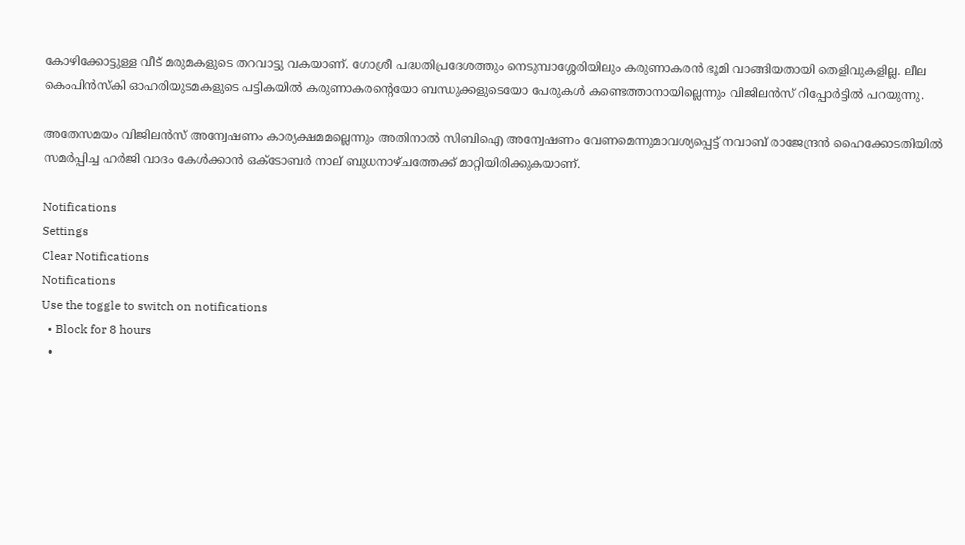കോഴിക്കോട്ടുള്ള വീട് മരുമകളുടെ തറവാട്ടു വകയാണ്. ഗോശ്രീ പദ്ധതിപ്രദേശത്തും നെടുമ്പാശ്ശേരിയിലും കരുണാകരന്‍ ഭൂമി വാങ്ങിയതായി തെളിവുകളില്ല. ലീല കെംപിന്‍സ്കി ഓഹരിയുടമകളുടെ പട്ടികയില്‍ കരുണാകരന്റെയോ ബന്ധുക്കളുടെയോ പേരുകള്‍ കണ്ടെത്താനായില്ലെന്നും വിജിലന്‍സ് റിപ്പോര്‍ട്ടില്‍ പറയുന്നു.

അതേസമയം വിജിലന്‍സ് അന്വേഷണം കാര്യക്ഷമമല്ലെന്നും അതിനാല്‍ സിബിഐ അന്വേഷണം വേണമെന്നുമാവശ്യപ്പെട്ട് നവാബ് രാജേന്ദ്രന്‍ ഹൈക്കോടതിയില്‍ സമര്‍പ്പിച്ച ഹര്‍ജി വാദം കേള്‍ക്കാന്‍ ഒക്ടോബര്‍ നാല് ബുധനാഴ്ചത്തേക്ക് മാറ്റിയിരിക്കുകയാണ്.

Notifications
Settings
Clear Notifications
Notifications
Use the toggle to switch on notifications
  • Block for 8 hours
  •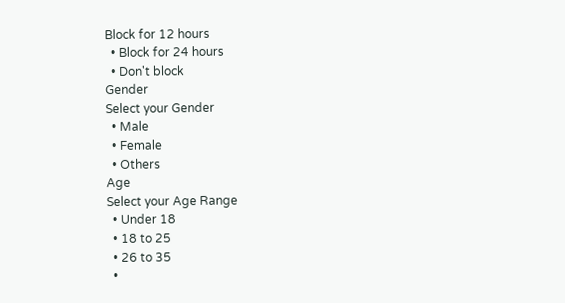Block for 12 hours
  • Block for 24 hours
  • Don't block
Gender
Select your Gender
  • Male
  • Female
  • Others
Age
Select your Age Range
  • Under 18
  • 18 to 25
  • 26 to 35
  •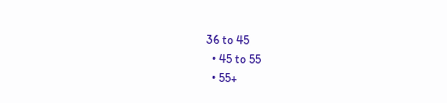36 to 45
  • 45 to 55
  • 55+